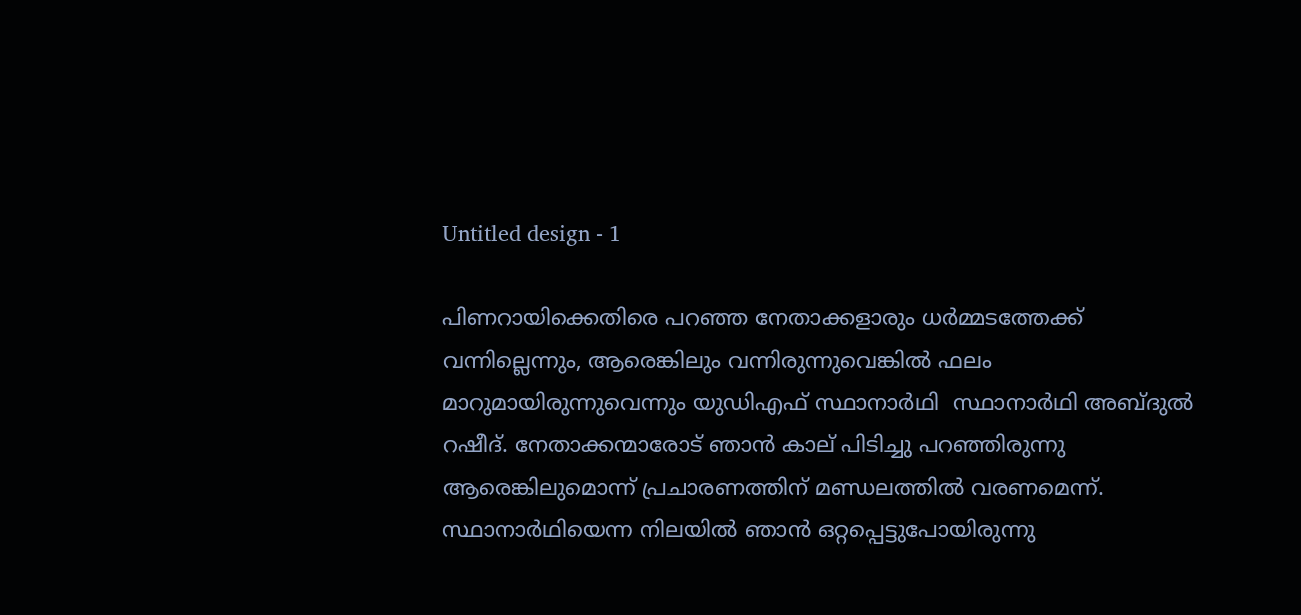Untitled design - 1

പിണറായിക്കെതിരെ പറഞ്ഞ നേതാക്കളാരും ധർമ്മടത്തേക്ക് വന്നില്ലെന്നും, ആരെങ്കിലും വന്നിരുന്നുവെങ്കിൽ ഫലം മാറുമായിരുന്നുവെന്നും യുഡിഎഫ് സ്ഥാനാര്‍ഥി  സ്ഥാനാർഥി അബ്ദുൽ റഷീദ്. നേതാക്കന്മാരോട് ഞാന്‍ കാല് പിടിച്ചു പറഞ്ഞിരുന്നു ആരെങ്കിലുമൊന്ന് പ്രചാരണത്തിന് മണ്ഡലത്തില്‍ വരണമെന്ന്. സ്ഥാനാര്‍ഥിയെന്ന നിലയില്‍ ഞാന്‍ ഒറ്റപ്പെട്ടുപോയിരുന്നു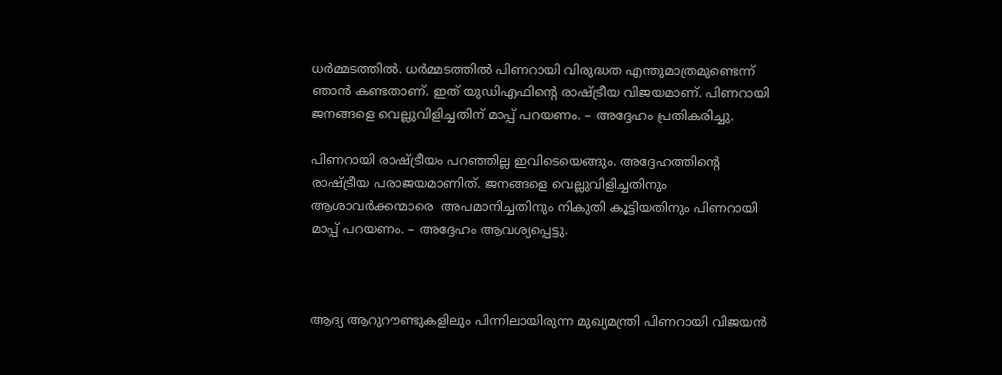ധര്‍മ്മടത്തില്‍. ധര്‍മ്മടത്തില്‍ പിണറായി വിരുദ്ധത എന്തുമാത്രമുണ്ടെന്ന് ഞാന്‍ കണ്ടതാണ്. ഇത് യുഡിഎഫിന്‍റെ രാഷ്ട്രീയ വിജയമാണ്. പിണറായി ജനങ്ങളെ വെല്ലുവിളിച്ചതിന് മാപ്പ് പറയണം. – അദ്ദേഹം പ്രതികരിച്ചു.

പിണറായി രാഷ്ട്രീയം പറഞ്ഞില്ല ഇവിടെയെങ്ങും. അദ്ദേഹത്തിന്‍റെ രാഷ്ട്രീയ പരാജയമാണിത്. ജനങ്ങളെ വെല്ലുവിളിച്ചതിനും ആശാവര്‍ക്കന്മാരെ  അപമാനിച്ചതിനും നികുതി കൂട്ടിയതിനും പിണറായി മാപ്പ് പറയണം. – അദ്ദേഹം ആവശ്യപ്പെട്ടു.



ആദ്യ ആറുറൗണ്ടുകളിലും പിന്നിലായിരുന്ന മുഖ്യമന്ത്രി പിണറായി വിജയൻ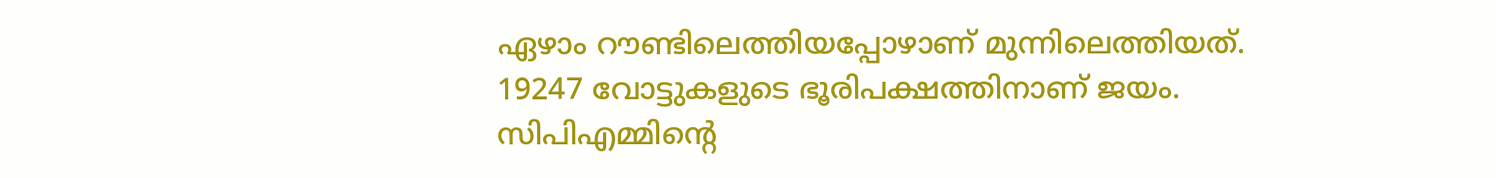ഏഴാം റൗണ്ടിലെത്തിയപ്പോഴാണ് മുന്നിലെത്തിയത്.  19247 വോട്ടുകളുടെ ഭൂരിപക്ഷത്തിനാണ് ജയം. സിപിഎമ്മിന്റെ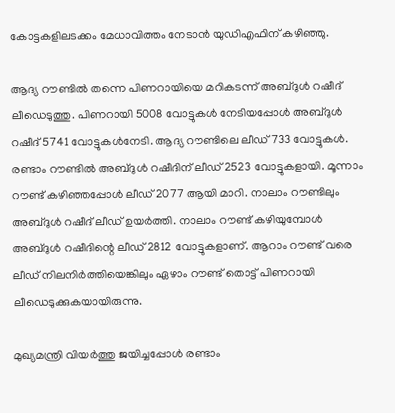കോട്ടകളിലടക്കം മേധാവിത്തം നേടാൻ യുഡിഎഫിന് കഴിഞ്ഞു.

ആദ്യ റൗണ്ടിൽ തന്നെ പിണറായിയെ മറികടന്ന് അബ്ദുൾ റഷീദ് ലീഡെടുത്തു. പിണറായി 5008 വോട്ടുകൾ നേടിയപ്പോൾ അബ്ദുൾ റഷീദ് 5741 വോട്ടുകൾനേടി. ആദ്യ റൗണ്ടിലെ ലീഡ് 733 വോട്ടുകൾ. രണ്ടാം റൗണ്ടിൽ അബ്ദുൾ റഷീദിന് ലീഡ് 2523 വോട്ടുകളായി. മൂന്നാം റൗണ്ട് കഴിഞ്ഞപ്പോൾ ലീഡ് 2077 ആയി മാറി. നാലാം റൗണ്ടിലും അബ്ദുൾ റഷീദ് ലീഡ് ഉയർത്തി. നാലാം റൗണ്ട് കഴിയുമ്പോൾ അബ്ദുൾ റഷീദിന്റെ ലീഡ് 2812 വോട്ടുകളാണ്. ആറാം റൗണ്ട് വരെ ലീഡ് നിലനിർത്തിയെങ്കിലും ഏഴാം റൗണ്ട് തൊട്ട് പിണറായി ലീഡെടുക്കുകയായിരുന്നു.

മുഖ്യമന്ത്രി വിയര്‍ത്തു ജയിച്ചപ്പോള്‍ രണ്ടാം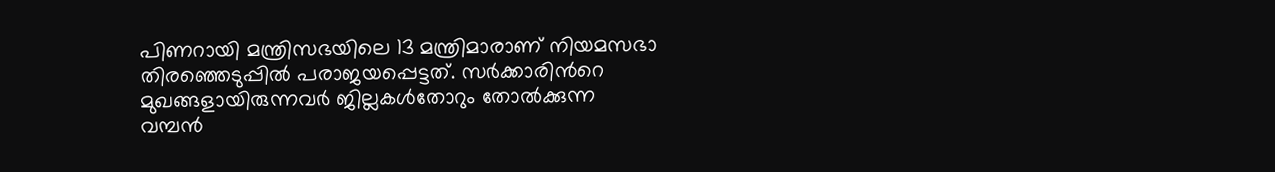പിണറായി മന്ത്രിസഭയിലെ 13 മന്ത്രിമാരാണ് നിയമസഭാ തിരഞ്ഞെടുപ്പില്‍ പരാജയപ്പെട്ടത്. സര്‍ക്കാരിന്‍റെ മുഖങ്ങളായിരുന്നവര്‍ ജില്ലകള്‍തോറും തോല്‍ക്കുന്ന വമ്പന്‍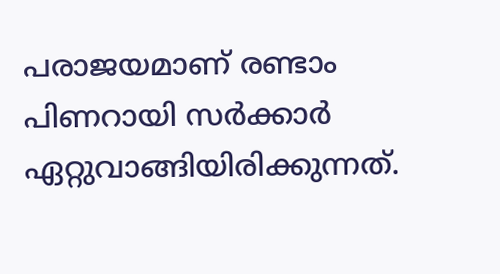പരാജയമാണ് രണ്ടാം പിണറായി സര്‍ക്കാര്‍ ഏറ്റുവാങ്ങിയിരിക്കുന്നത്.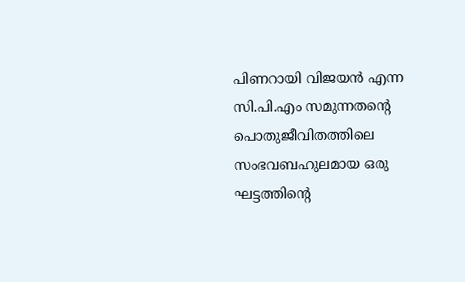പിണറായി വിജയന്‍ എന്ന സി.പി.എം സമുന്നതന്‍റെ പൊതുജീവിതത്തിലെ സംഭവബഹുലമായ ഒരു ഘട്ടത്തിന്റെ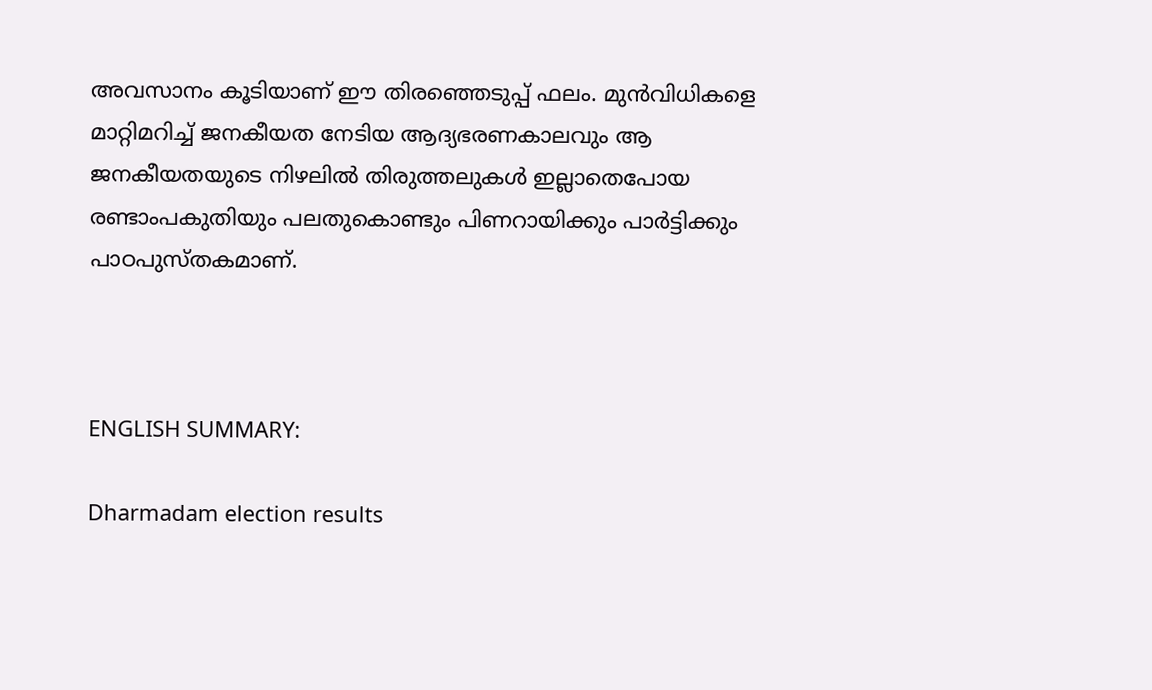അവസാനം കൂടിയാണ് ഈ തിരഞ്ഞെടുപ്പ് ഫലം. മുന്‍വിധികളെ മാറ്റിമറിച്ച് ജനകീയത നേടിയ ആദ്യഭരണകാലവും ആ ജനകീയതയുടെ നിഴലില്‍ തിരുത്തലുകള്‍ ഇല്ലാതെപോയ രണ്ടാംപകുതിയും പലതുകൊണ്ടും പിണറായിക്കും പാര്‍ട്ടിക്കും പാഠപുസ്തകമാണ്.



ENGLISH SUMMARY:

Dharmadam election results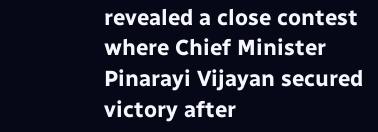revealed a close contest where Chief Minister Pinarayi Vijayan secured victory after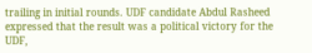trailing in initial rounds. UDF candidate Abdul Rasheed expressed that the result was a political victory for the UDF,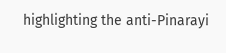highlighting the anti-Pinarayi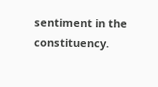sentiment in the constituency.